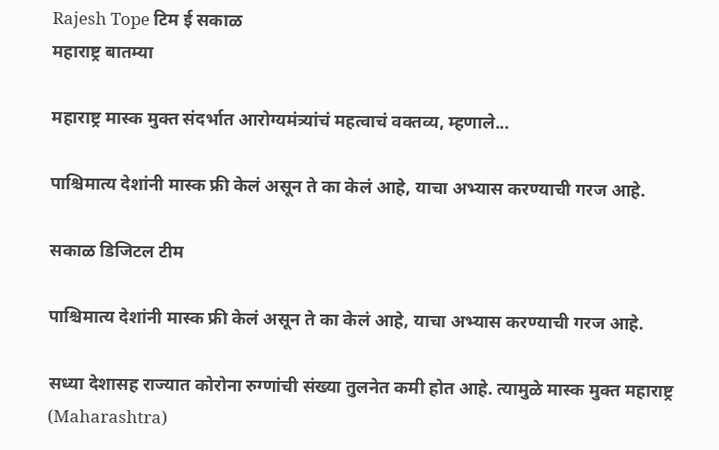Rajesh Tope टिम ई सकाळ
महाराष्ट्र बातम्या

महाराष्ट्र मास्क मुक्त संदर्भात आरोग्यमंत्र्यांचं महत्वाचं वक्तव्य, म्हणाले...

पाश्चिमात्य देशांनी मास्क फ्री केलं असून ते का केलं आहे, याचा अभ्यास करण्याची गरज आहे.

सकाळ डिजिटल टीम

पाश्चिमात्य देशांनी मास्क फ्री केलं असून ते का केलं आहे, याचा अभ्यास करण्याची गरज आहे.

सध्या देशासह राज्यात कोरोना रुग्णांची संख्या तुलनेत कमी होत आहे. त्यामुळे मास्क मुक्त महाराष्ट्र (Maharashtra)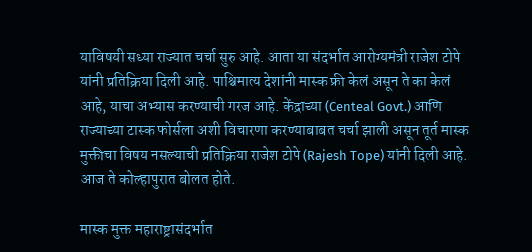याविषयी सध्या राज्यात चर्चा सुरु आहे. आता या संदर्भात आरोग्यमंत्री राजेश टोपे यांनी प्रतिक्रिया दिली आहे. पाश्चिमात्य देशांनी मास्क फ्री केलं असून ते का केलं आहे, याचा अभ्यास करण्याची गरज आहे. केंद्राच्या (Centeal Govt.) आणि राज्याच्या टास्क फोर्सला अशी विचारणा करण्याबाबत चर्चा झाली असून तूर्त मास्क मुक्तीचा विषय नसल्याची प्रतिक्रिया राजेश टोपे (Rajesh Tope) यांनी दिली आहे. आज ते कोल्हापुरात बोलत होते.

मास्क मुक्त महाराष्ट्रासंदर्भात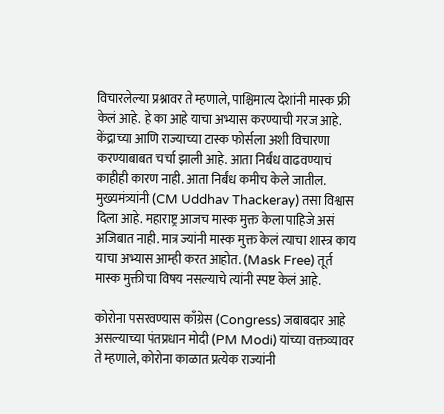विचारलेल्या प्रश्नावर ते म्हणाले, पाश्चिमात्य देशांनी मास्क फ्री केलं आहे. हे का आहे याचा अभ्यास करण्याची गरज आहे. केंद्राच्या आणि राज्याच्या टास्क फोर्सला अशी विचारणा करण्याबाबत चर्चा झाली आहे. आता निर्बंध वाढवण्याचं काहीही कारण नाही. आता निर्बंध कमीच केले जातील. मुख्यमंत्र्यांनी (CM Uddhav Thackeray) तसा विश्वास दिला आहे. महाराष्ट्र आजच मास्क मुक्त केला पाहिजे असं अजिबात नाही. मात्र ज्यांनी मास्क मुक्त केलं त्याचा शास्त्र काय याचा अभ्यास आम्ही करत आहोत. (Mask Free) तूर्त मास्क मुक्तीचा विषय नसल्याचे त्यांनी स्पष्ट केलं आहे.

कोरोना पसरवण्यास काँग्रेस (Congress) जबाबदार आहे असल्याच्या पंतप्रधान मोदी (PM Modi) यांच्या वक्तव्यावर ते म्हणाले, कोरोना काळात प्रत्येक राज्यांनी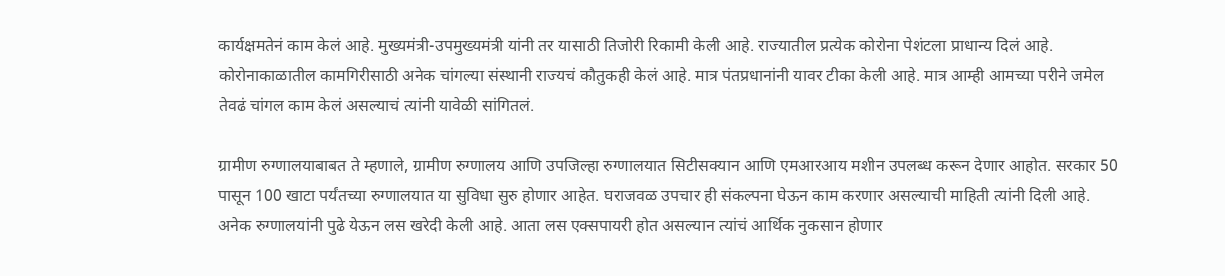कार्यक्षमतेनं काम केलं आहे. मुख्यमंत्री-उपमुख्यमंत्री यांनी तर यासाठी तिजोरी रिकामी केली आहे. राज्यातील प्रत्येक कोरोना पेशंटला प्राधान्य दिलं आहे. कोरोनाकाळातील कामगिरीसाठी अनेक चांगल्या संस्थानी राज्यचं कौतुकही केलं आहे. मात्र पंतप्रधानांनी यावर टीका केली आहे. मात्र आम्ही आमच्या परीने जमेल तेवढं चांगल काम केलं असल्याचं त्यांनी यावेळी सांगितलं.

ग्रामीण रुग्णालयाबाबत ते म्हणाले, ग्रामीण रुग्णालय आणि उपजिल्हा रुग्णालयात सिटीसक्यान आणि एमआरआय मशीन उपलब्ध करून देणार आहोत. सरकार 50 पासून 100 खाटा पर्यंतच्या रुग्णालयात या सुविधा सुरु होणार आहेत. घराजवळ उपचार ही संकल्पना घेऊन काम करणार असल्याची माहिती त्यांनी दिली आहे. अनेक रुग्णालयांनी पुढे येऊन लस खरेदी केली आहे. आता लस एक्सपायरी होत असल्यान त्यांचं आर्थिक नुकसान होणार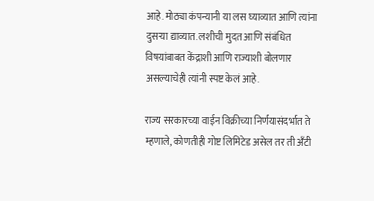आहे. मोठ्या कंपन्यानी या लस घ्याव्यात आणि त्यांना दुसऱ्या द्याव्यात. लशीची मुदत आणि संबंधित विषयांबाबत केंद्राशी आणि राज्याशी बोलणार असल्याचेही त्यांनी स्पष्ट केलं आहे.

राज्य सरकारच्या वाईन विक्रीच्या निर्णयासंदर्भात ते म्हणाले, कोणतीही गोष्ट लिमिटेड असेल तर ती अँटी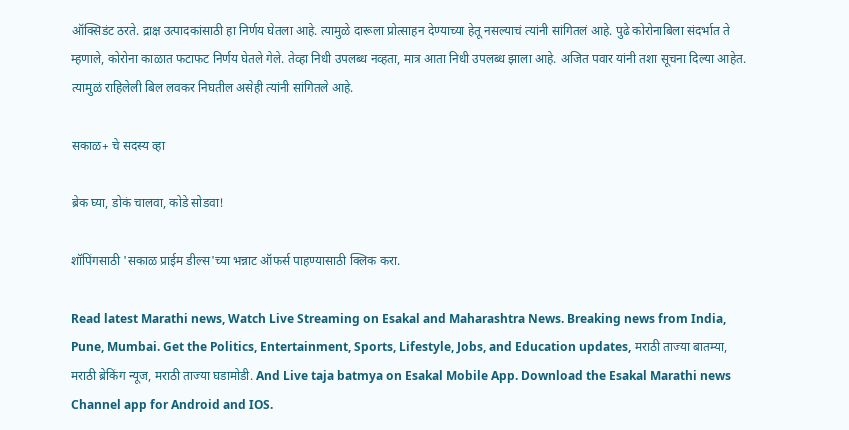ऑक्सिडंट ठरते. द्राक्ष उत्पादकांसाठी हा निर्णय घेतला आहे. त्यामुळे दारूला प्रोत्साहन देण्याच्या हेतू नसल्याचं त्यांनी सांगितलं आहे. पुढे कोरोनाबिला संदर्भात ते म्हणाले, कोरोना काळात फटाफट निर्णय घेतले गेले. तेव्हा निधी उपलब्ध नव्हता, मात्र आता निधी उपलब्ध झाला आहे. अजित पवार यांनी तशा सूचना दिल्या आहेत. त्यामुळं राहिलेली बिल लवकर निघतील असेही त्यांनी सांगितले आहे.

सकाळ+ चे सदस्य व्हा

ब्रेक घ्या, डोकं चालवा, कोडे सोडवा!

शॉपिंगसाठी 'सकाळ प्राईम डील्स'च्या भन्नाट ऑफर्स पाहण्यासाठी क्लिक करा.

Read latest Marathi news, Watch Live Streaming on Esakal and Maharashtra News. Breaking news from India, Pune, Mumbai. Get the Politics, Entertainment, Sports, Lifestyle, Jobs, and Education updates, मराठी ताज्या बातम्या, मराठी ब्रेकिंग न्यूज, मराठी ताज्या घडामोडी. And Live taja batmya on Esakal Mobile App. Download the Esakal Marathi news Channel app for Android and IOS.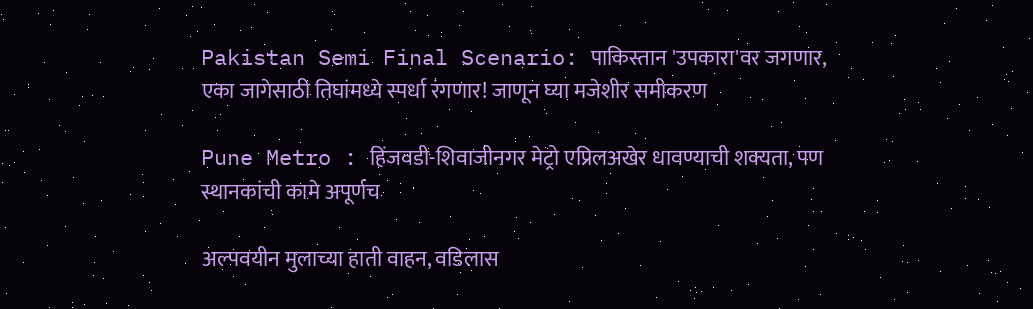Pakistan Semi Final Scenario: पाकिस्तान 'उपकारा'वर जगणार, एका जागेसाठी तिघांमध्ये स्पर्धा रंगणार! जाणून घ्या मजेशीर समीकरण

Pune Metro : हिंजवडी-शिवाजीनगर मेट्रो एप्रिलअखेर धावण्याची शक्यता, पण स्थानकांची कामे अपूर्णच

अल्पवयीन मुलाच्या हाती वाहन, वडिलास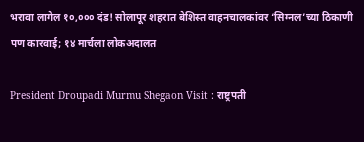भरावा लागेल १०,००० दंड! सोलापूर शहरात बेशिस्त वाहनचालकांवर ‘सिग्नल’च्या ठिकाणी पण कारवाई; १४ मार्चला लोकअदालत

President Droupadi Murmu Shegaon Visit : राष्ट्रपती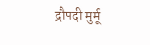द्रौपदी मुर्मू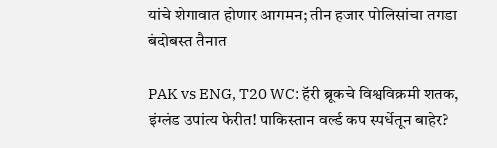यांचे शेगावात होणार आगमन; तीन हजार पोलिसांचा तगडा बंदोबस्त तैनात

PAK vs ENG, T20 WC: हॅरी ब्रूकचे विश्वविक्रमी शतक, इंग्लंड उपांत्य फेरीत! पाकिस्तान वर्ल्ड कप स्पर्धेतून बाहेर?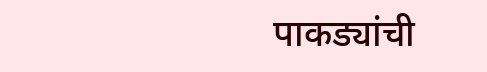पाकड्यांची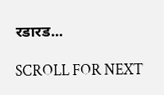रडारड...

SCROLL FOR NEXT